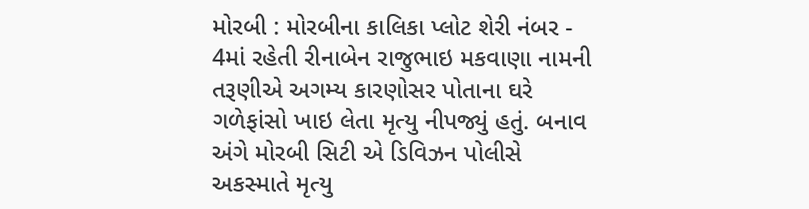મોરબી : મોરબીના કાલિકા પ્લોટ શેરી નંબર - 4માં રહેતી રીનાબેન રાજુભાઇ મકવાણા નામની તરૂણીએ અગમ્ય કારણોસર પોતાના ઘરે ગળેફાંસો ખાઇ લેતા મૃત્યુ નીપજ્યું હતું. બનાવ અંગે મોરબી સિટી એ ડિવિઝન પોલીસે અકસ્માતે મૃત્યુ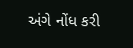અંગે નોંધ કરી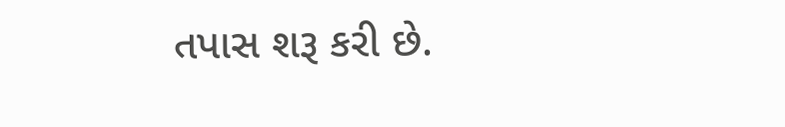તપાસ શરૂ કરી છે.